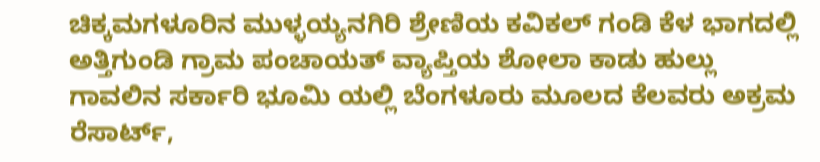ಚಿಕ್ಕಮಗಳೂರಿನ ಮುಳ್ಳಯ್ಯನಗಿರಿ ಶ್ರೇಣಿಯ ಕವಿಕಲ್ ಗಂಡಿ ಕೆಳ ಭಾಗದಲ್ಲಿ ಅತ್ತಿಗುಂಡಿ ಗ್ರಾಮ ಪಂಚಾಯತ್ ವ್ಯಾಪ್ತಿಯ ಶೋಲಾ ಕಾಡು ಹುಲ್ಲು ಗಾವಲಿನ ಸರ್ಕಾರಿ ಭೂಮಿ ಯಲ್ಲಿ ಬೆಂಗಳೂರು ಮೂಲದ ಕೆಲವರು ಅಕ್ರಮ ರೆಸಾರ್ಟ್,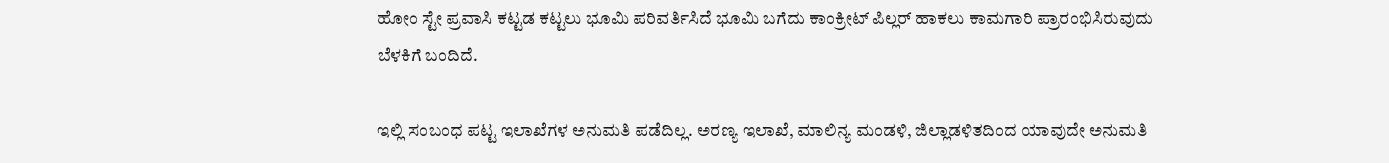ಹೋಂ ಸ್ಟೇ ಪ್ರವಾಸಿ ಕಟ್ಟಡ ಕಟ್ಟಲು ಭೂಮಿ ಪರಿವರ್ತಿಸಿದೆ ಭೂಮಿ ಬಗೆದು ಕಾಂಕ್ರೀಟ್ ಪಿಲ್ಲರ್ ಹಾಕಲು ಕಾಮಗಾರಿ ಪ್ರಾರಂಭಿಸಿರುವುದು ಬೆಳಕಿಗೆ ಬಂದಿದೆ.

ಇಲ್ಲಿ ಸಂಬಂಧ ಪಟ್ಟ ಇಲಾಖೆಗಳ ಅನುಮತಿ ಪಡೆದಿಲ್ಲ. ಅರಣ್ಯ ಇಲಾಖೆ, ಮಾಲಿನ್ಯ ಮಂಡಳಿ, ಜಿಲ್ಲಾಡಳಿತದಿಂದ ಯಾವುದೇ ಅನುಮತಿ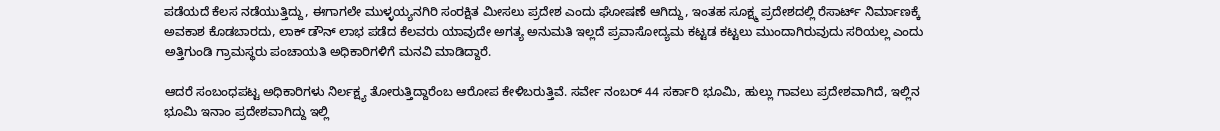ಪಡೆಯದೆ ಕೆಲಸ ನಡೆಯುತ್ತಿದ್ದು, ಈಗಾಗಲೇ ಮುಳ್ಳಯ್ಯನಗಿರಿ ಸಂರಕ್ಷಿತ ಮೀಸಲು ಪ್ರದೇಶ ಎಂದು ಘೋಷಣೆ ಆಗಿದ್ದು, ಇಂತಹ ಸೂಕ್ಷ್ಮ ಪ್ರದೇಶದಲ್ಲಿ ರೆಸಾರ್ಟ್ ನಿರ್ಮಾಣಕ್ಕೆ ಅವಕಾಶ ಕೊಡಬಾರದು, ಲಾಕ್ ಡೌನ್ ಲಾಭ ಪಡೆದ ಕೆಲವರು ಯಾವುದೇ ಅಗತ್ಯ ಅನುಮತಿ ಇಲ್ಲದೆ ಪ್ರವಾಸೋದ್ಯಮ ಕಟ್ಟಡ ಕಟ್ಟಲು ಮುಂದಾಗಿರುವುದು ಸರಿಯಲ್ಲ ಎಂದು ಅತ್ತಿಗುಂಡಿ ಗ್ರಾಮಸ್ಥರು ಪಂಚಾಯತಿ ಅಧಿಕಾರಿಗಳಿಗೆ ಮನವಿ ಮಾಡಿದ್ದಾರೆ.

ಆದರೆ ಸಂಬಂಧಪಟ್ಟ ಅಧಿಕಾರಿಗಳು ನಿರ್ಲಕ್ಷ್ಯ ತೋರುತ್ತಿದ್ದಾರೆಂಬ ಆರೋಪ ಕೇಳಿಬರುತ್ತಿವೆ. ಸರ್ವೇ ನಂಬರ್ 44 ಸರ್ಕಾರಿ ಭೂಮಿ, ಹುಲ್ಲು ಗಾವಲು ಪ್ರದೇಶವಾಗಿದೆ, ಇಲ್ಲಿನ ಭೂಮಿ ಇನಾಂ ಪ್ರದೇಶವಾಗಿದ್ದು ಇಲ್ಲಿ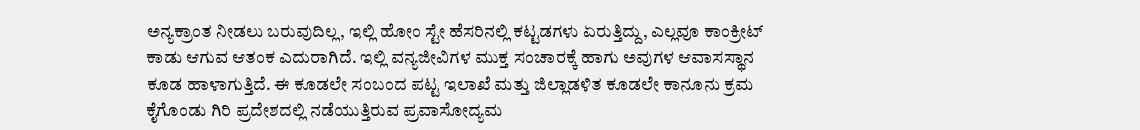ಅನ್ಯಕ್ರಾಂತ ನೀಡಲು ಬರುವುದಿಲ್ಲ, ಇಲ್ಲಿ ಹೋಂ ಸ್ಟೇ ಹೆಸರಿನಲ್ಲಿ ಕಟ್ಟಡಗಳು ಏರುತ್ತಿದ್ದು, ಎಲ್ಲವೂ ಕಾಂಕ್ರೀಟ್ ಕಾಡು ಆಗುವ ಆತಂಕ ಎದುರಾಗಿದೆ. ಇಲ್ಲಿ ವನ್ಯಜೀವಿಗಳ ಮುಕ್ತ ಸಂಚಾರಕ್ಕೆ ಹಾಗು ಅವುಗಳ ಆವಾಸಸ್ಥಾನ ಕೂಡ ಹಾಳಾಗುತ್ತಿದೆ. ಈ ಕೂಡಲೇ ಸಂಬಂದ ಪಟ್ಟ ಇಲಾಖೆ ಮತ್ತು ಜಿಲ್ಲಾಡಳಿತ ಕೂಡಲೇ ಕಾನೂನು ಕ್ರಮ ಕೈಗೊಂಡು ಗಿರಿ ಪ್ರದೇಶದಲ್ಲಿ ನಡೆಯುತ್ತಿರುವ ಪ್ರವಾಸೋದ್ಯಮ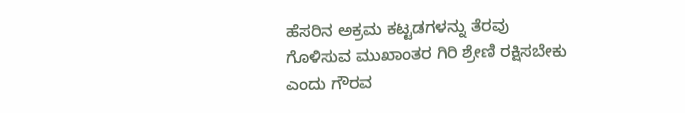ಹೆಸರಿನ ಅಕ್ರಮ ಕಟ್ಟಡಗಳನ್ನು ತೆರವು ಗೊಳಿಸುವ ಮುಖಾಂತರ ಗಿರಿ ಶ್ರೇಣಿ ರಕ್ಷಿಸಬೇಕು ಎಂದು ಗೌರವ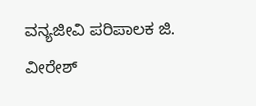ವನ್ಯಜೀವಿ ಪರಿಪಾಲಕ ಜಿ. ವೀರೇಶ್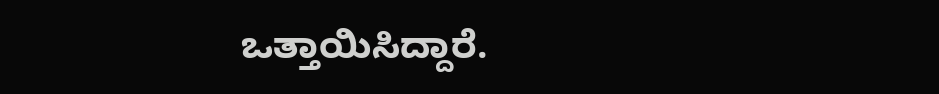ಒತ್ತಾಯಿಸಿದ್ದಾರೆ.